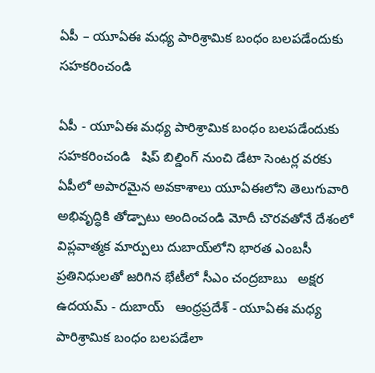ఏపీ – యూఏఈ మధ్య పారిశ్రామిక బంధం బలపడేందుకు సహకరించండి

ఏపీ - యూఏఈ మధ్య పారిశ్రామిక బంధం బలపడేందుకు సహకరించండి   షిప్ బిల్డింగ్ నుంచి డేటా సెంటర్ల వరకు ఏపీలో అపారమైన అవకాశాలు యూఏఈలోని తెలుగువారి అభివృద్ధికి తోడ్పాటు అందించండి మోదీ చొరవతోనే దేశంలో విప్లవాత్మక మార్పులు దుబాయ్‌లోని భారత ఎంబసీ ప్రతినిధులతో జరిగిన భేటీలో సీఎం చంద్రబాబు   అక్షర ఉదయమ్ - దుబాయ్   ఆంధ్రప్రదేశ్ - యూఏఈ మధ్య పారిశ్రామిక బంధం బలపడేలా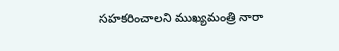సహకరించాలని ముఖ్యమంత్రి నారా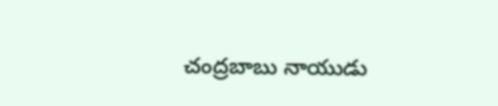చంద్రబాబు నాయుడు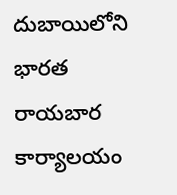దుబాయిలోని భారత రాయబార కార్యాలయం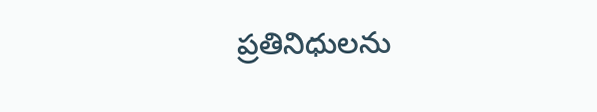ప్రతినిధులను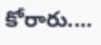కోరారు....